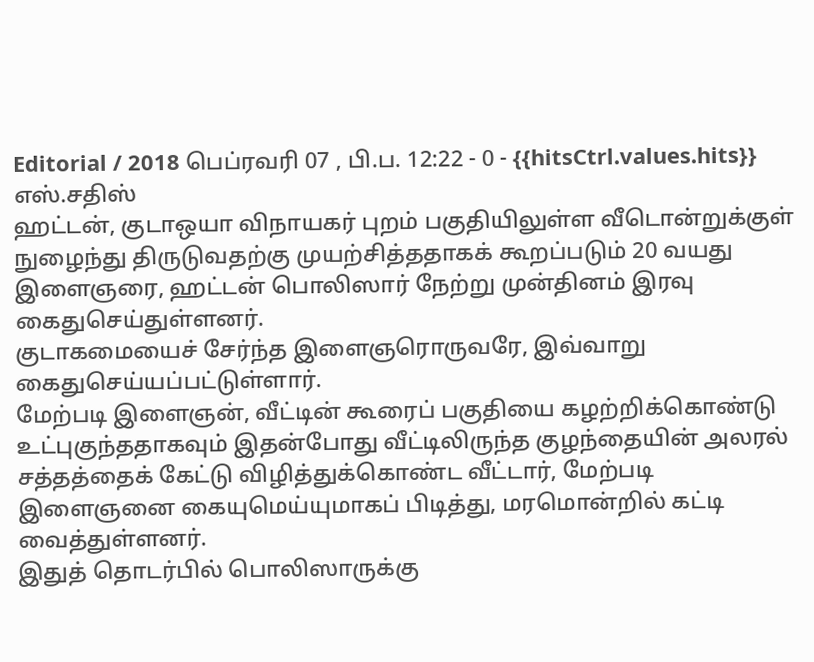Editorial / 2018 பெப்ரவரி 07 , பி.ப. 12:22 - 0 - {{hitsCtrl.values.hits}}
எஸ்.சதிஸ்
ஹட்டன், குடாஒயா விநாயகர் புறம் பகுதியிலுள்ள வீடொன்றுக்குள் நுழைந்து திருடுவதற்கு முயற்சித்ததாகக் கூறப்படும் 20 வயது இளைஞரை, ஹட்டன் பொலிஸார் நேற்று முன்தினம் இரவு கைதுசெய்துள்ளனர்.
குடாகமையைச் சேர்ந்த இளைஞரொருவரே, இவ்வாறு கைதுசெய்யப்பட்டுள்ளார்.
மேற்படி இளைஞன், வீட்டின் கூரைப் பகுதியை கழற்றிக்கொண்டு உட்புகுந்ததாகவும் இதன்போது வீட்டிலிருந்த குழந்தையின் அலரல் சத்தத்தைக் கேட்டு விழித்துக்கொண்ட வீட்டார், மேற்படி இளைஞனை கையுமெய்யுமாகப் பிடித்து, மரமொன்றில் கட்டி வைத்துள்ளனர்.
இதுத் தொடர்பில் பொலிஸாருக்கு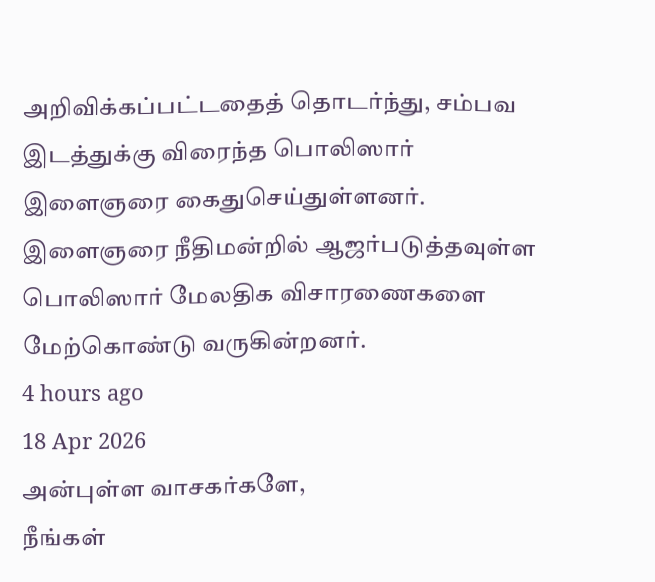அறிவிக்கப்பட்டதைத் தொடர்ந்து, சம்பவ இடத்துக்கு விரைந்த பொலிஸார் இளைஞரை கைதுசெய்துள்ளனர்.
இளைஞரை நீதிமன்றில் ஆஜர்படுத்தவுள்ள பொலிஸார் மேலதிக விசாரணைகளை மேற்கொண்டு வருகின்றனர்.
4 hours ago
18 Apr 2026
அன்புள்ள வாசகர்களே,
நீங்கள்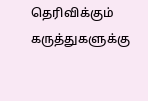தெரிவிக்கும் கருத்துகளுக்கு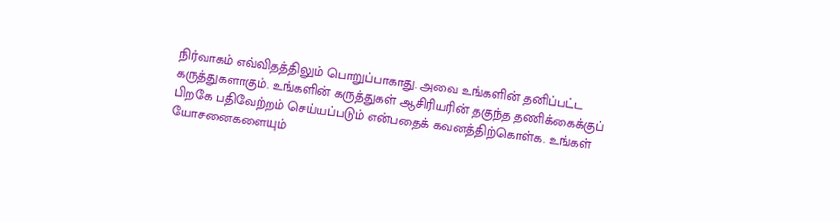நிர்வாகம் எவ்விதத்திலும் பொறுப்பாகாது. அவை உங்களின் தனிப்பட்ட கருத்துகளாகும். உங்களின் கருத்துகள் ஆசிரியரின் தகுந்த தணிக்கைக்குப் பிறகே பதிவேற்றம் செய்யப்படும் என்பதைக் கவனத்திற்கொள்க. உங்கள் யோசனைகளையும்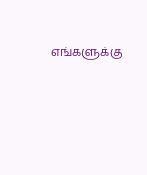எங்களுக்கு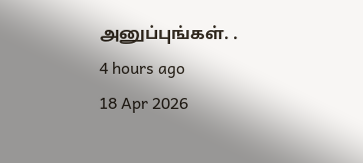அனுப்புங்கள். .
4 hours ago
18 Apr 2026